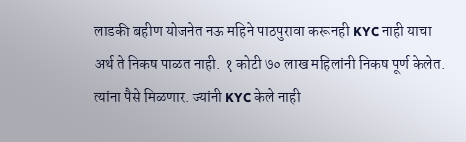लाडकी बहीण योजनेत नऊ महिने पाठपुरावा करूनही KYC नाही याचा अर्थ ते निकष पाळत नाही. १ कोटी ७० लाख महिलांनी निकष पूर्ण केलेत. त्यांना पैसे मिळणार. ज्यांनी KYC केले नाही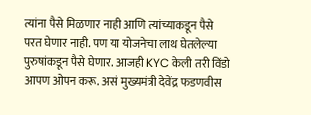त्यांना पैसे मिळणार नाही आणि त्यांच्याकडून पैसे परत घेणार नाही. पण या योजनेचा लाथ घेतलेल्या पुरुषांकडून पैसे घेणार. आजही KYC केली तरी विंडो आपण ओपन करू. असं मुख्यमंत्री देवेंद्र फडणवीस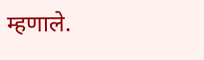म्हणाले.